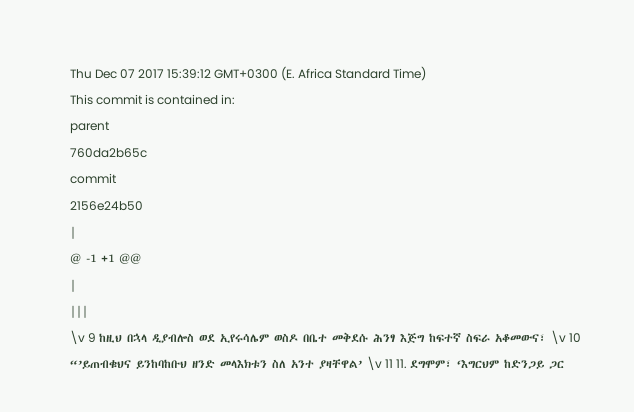Thu Dec 07 2017 15:39:12 GMT+0300 (E. Africa Standard Time)
This commit is contained in:
parent
760da2b65c
commit
2156e24b50
|
@ -1 +1 @@
|
|||
\v 9 ከዚህ በኋላ ዲያብሎስ ወደ ኢየሩሳሌም ወስዶ በቤተ መቅደሱ ሕንፃ እጅግ ከፍተኛ ስፍራ አቆመውና፣ \v 10 “’ይጠብቁህና ይንከባከቡህ ዘንድ መላእክቱን ስለ አንተ ያዛቸዋል’ \v 11 11. ደግሞም፣ ‘እግርህም ከድንጋይ ጋር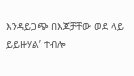እንዳይጋጭ በእጆቻቸው ወደ ላይ ይይዙሃል’ ተብሎ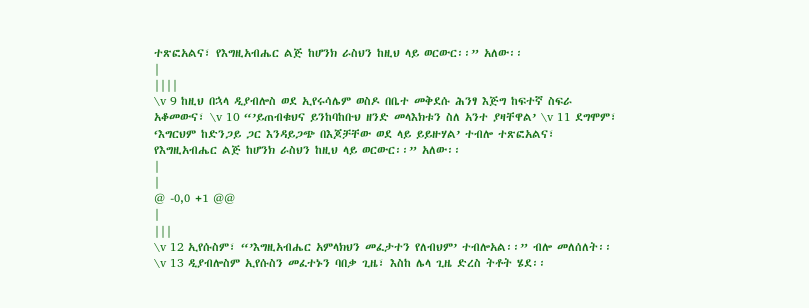ተጽፎአልና፣ የእግዚአብሔር ልጅ ከሆንክ ራስህን ከዚህ ላይ ወርውር፡፡” አለው፡፡
|
||||
\v 9 ከዚህ በኋላ ዲያብሎስ ወደ ኢየሩሳሌም ወስዶ በቤተ መቅደሱ ሕንፃ እጅግ ከፍተኛ ስፍራ አቆመውና፣ \v 10 “’ይጠብቁህና ይንከባከቡህ ዘንድ መላእክቱን ስለ አንተ ያዛቸዋል’ \v 11 ደግሞም፣ ‘እግርህም ከድንጋይ ጋር እንዳይጋጭ በእጆቻቸው ወደ ላይ ይይዙሃል’ ተብሎ ተጽፎአልና፣ የእግዚአብሔር ልጅ ከሆንክ ራስህን ከዚህ ላይ ወርውር፡፡” አለው፡፡
|
|
@ -0,0 +1 @@
|
|||
\v 12 ኢየሱስም፣ “’እግዚአብሔር አምላክህን መፈታተን የለብህም’ ተብሎአል፡፡” ብሎ መለሰለት፡፡ \v 13 ዲያብሎስም ኢየሱስን መፈተኑን ባበቃ ጊዜ፣ እስከ ሌላ ጊዜ ድረስ ትቶት ሄደ፡፡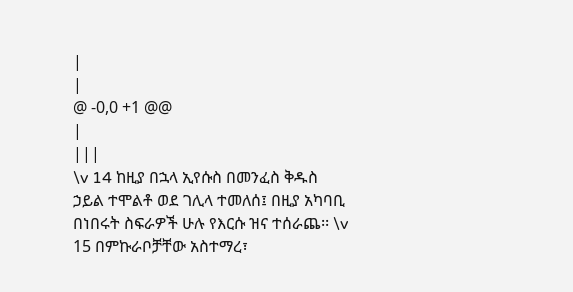|
|
@ -0,0 +1 @@
|
|||
\v 14 ከዚያ በኋላ ኢየሱስ በመንፈስ ቅዱስ ኃይል ተሞልቶ ወደ ገሊላ ተመለሰ፤ በዚያ አካባቢ በነበሩት ስፍራዎች ሁሉ የእርሱ ዝና ተሰራጨ፡፡ \v 15 በምኩራቦቻቸው አስተማረ፣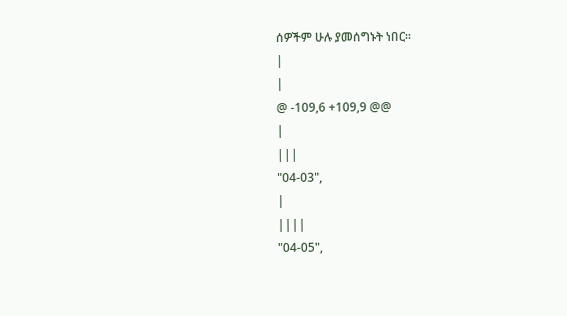ሰዎችም ሁሉ ያመሰግኑት ነበር፡፡
|
|
@ -109,6 +109,9 @@
|
|||
"04-03",
|
||||
"04-05",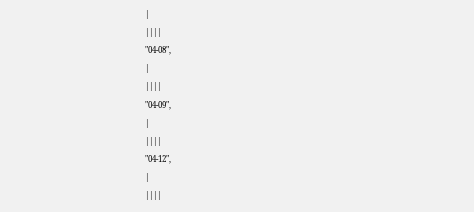|
||||
"04-08",
|
||||
"04-09",
|
||||
"04-12",
|
||||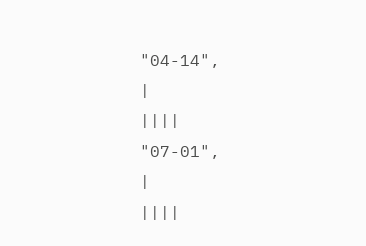"04-14",
|
||||
"07-01",
|
||||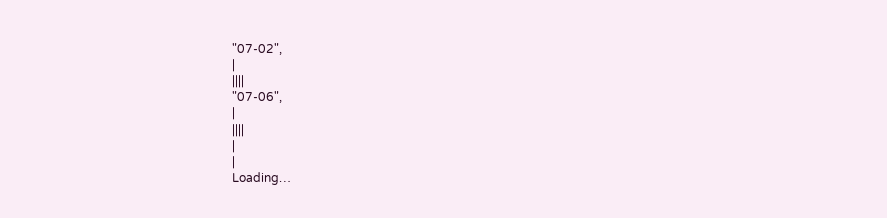"07-02",
|
||||
"07-06",
|
||||
|
|
Loading…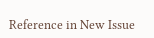Reference in New Issue